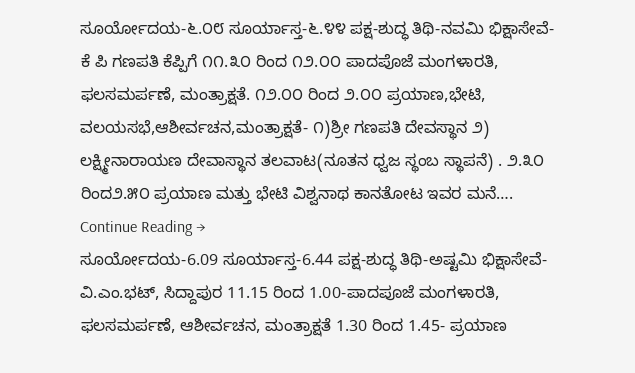ಸೂರ್ಯೋದಯ-೬.೦೮ ಸೂರ್ಯಾಸ್ತ-೬.೪೪ ಪಕ್ಷ-ಶುದ್ಧ ತಿಥಿ-ನವಮಿ ಭಿಕ್ಷಾಸೇವೆ-ಕೆ ಪಿ ಗಣಪತಿ ಕೆಪ್ಪಿಗೆ ೧೧.೩೦ ರಿಂದ ೧೨.೦೦ ಪಾದಪೊಜೆ ಮಂಗಳಾರತಿ, ಫಲಸಮರ್ಪಣೆ, ಮಂತ್ರಾಕ್ಷತೆ. ೧೨.೦೦ ರಿಂದ ೨.೦೦ ಪ್ರಯಾಣ,ಭೇಟಿ, ವಲಯಸಭೆ,ಆಶೀರ್ವಚನ,ಮಂತ್ರಾಕ್ಷತೆ- ೧)ಶ್ರೀ ಗಣಪತಿ ದೇವಸ್ಥಾನ ೨) ಲಕ್ಷ್ಮೀನಾರಾಯಣ ದೇವಾಸ್ಥಾನ ತಲವಾಟ(ನೂತನ ಧ್ವಜ ಸ್ಥಂಬ ಸ್ಥಾಪನೆ) . ೨.೩೦ ರಿಂದ೨.೫೦ ಪ್ರಯಾಣ ಮತ್ತು ಭೇಟಿ ವಿಶ್ವನಾಥ ಕಾನತೋಟ ಇವರ ಮನೆ…. Continue Reading →
ಸೂರ್ಯೋದಯ-6.09 ಸೂರ್ಯಾಸ್ತ-6.44 ಪಕ್ಷ-ಶುದ್ಧ ತಿಥಿ-ಅಷ್ಟಮಿ ಭಿಕ್ಷಾಸೇವೆ-ವಿ.ಎಂ.ಭಟ್, ಸಿದ್ದಾಪುರ 11.15 ರಿಂದ 1.00-ಪಾದಪೂಜೆ ಮಂಗಳಾರತಿ, ಫಲಸಮರ್ಪಣೆ, ಆಶೀರ್ವಚನ, ಮಂತ್ರಾಕ್ಷತೆ 1.30 ರಿಂದ 1.45- ಪ್ರಯಾಣ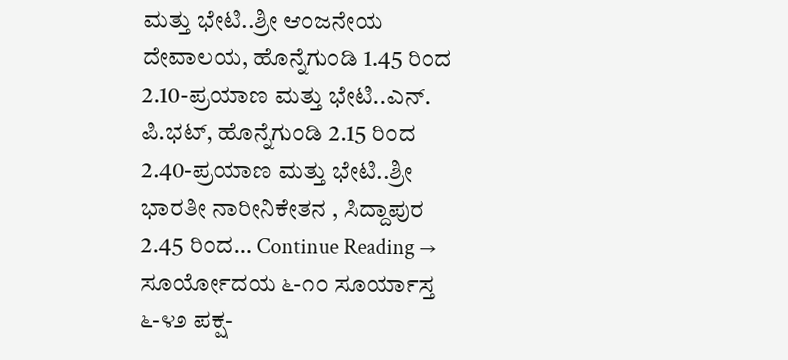ಮತ್ತು ಭೇಟಿ..ಶ್ರೀ ಆಂಜನೇಯ ದೇವಾಲಯ, ಹೊನ್ನೆಗುಂಡಿ 1.45 ರಿಂದ 2.10-ಪ್ರಯಾಣ ಮತ್ತು ಭೇಟಿ..ಎನ್. ಪಿ.ಭಟ್, ಹೊನ್ನೆಗುಂಡಿ 2.15 ರಿಂದ 2.40-ಪ್ರಯಾಣ ಮತ್ತು ಭೇಟಿ..ಶ್ರೀ ಭಾರತೀ ನಾರೀನಿಕೇತನ , ಸಿದ್ದಾಪುರ 2.45 ರಿಂದ… Continue Reading →
ಸೂರ್ಯೋದಯ ೬-೧೦ ಸೂರ್ಯಾಸ್ತ ೬-೪೨ ಪಕ್ಷ-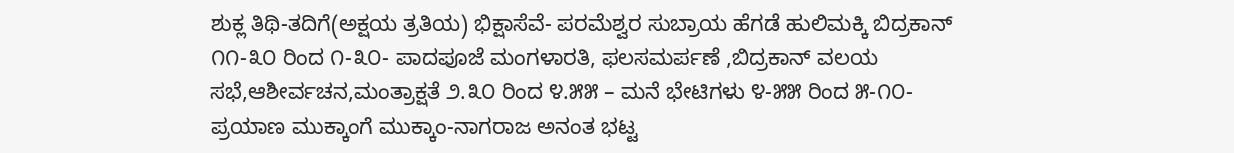ಶುಕ್ಲ ತಿಥಿ-ತದಿಗೆ(ಅಕ್ಷಯ ತ್ರತಿಯ) ಭಿಕ್ಷಾಸೆವೆ- ಪರಮೆಶ್ವರ ಸುಬ್ರಾಯ ಹೆಗಡೆ ಹುಲಿಮಕ್ಕಿ ಬಿದ್ರಕಾನ್ ೧೧-೩೦ ರಿಂದ ೧-೩೦- ಪಾದಪೂಜೆ ಮಂಗಳಾರತಿ, ಫಲಸಮರ್ಪಣೆ ,ಬಿದ್ರಕಾನ್ ವಲಯ ಸಭೆ,ಆಶೀರ್ವಚನ,ಮಂತ್ರಾಕ್ಷತೆ ೨.೩೦ ರಿಂದ ೪.೫೫ – ಮನೆ ಭೇಟಿಗಳು ೪-೫೫ ರಿಂದ ೫-೧೦- ಪ್ರಯಾಣ ಮುಕ್ಕಾಂಗೆ ಮುಕ್ಕಾಂ-ನಾಗರಾಜ ಅನಂತ ಭಟ್ಟ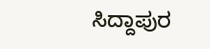ಸಿದ್ದಾಪುರ